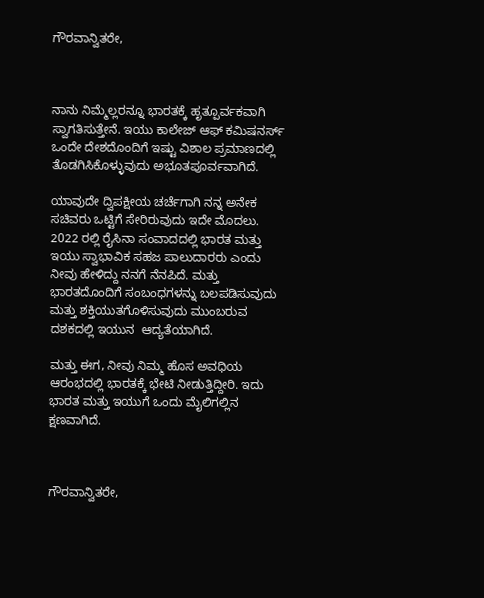ಗೌರವಾನ್ವಿತರೇ,



ನಾನು ನಿಮ್ಮೆಲ್ಲರನ್ನೂ ಭಾರತಕ್ಕೆ ಹೃತ್ಪೂರ್ವಕವಾಗಿ ಸ್ವಾಗತಿಸುತ್ತೇನೆ. ಇಯು ಕಾಲೇಜ್ ಆಫ್ ಕಮಿಷನರ್ಸ್ ಒಂದೇ ದೇಶದೊಂದಿಗೆ ಇಷ್ಟು ವಿಶಾಲ ಪ್ರಮಾಣದಲ್ಲಿ ತೊಡಗಿಸಿಕೊಳ್ಳುವುದು ಅಭೂತಪೂರ್ವವಾಗಿದೆ.

ಯಾವುದೇ ದ್ವಿಪಕ್ಷೀಯ ಚರ್ಚೆಗಾಗಿ ನನ್ನ ಅನೇಕ ಸಚಿವರು ಒಟ್ಟಿಗೆ ಸೇರಿರುವುದು ಇದೇ ಮೊದಲು. 2022 ರಲ್ಲಿ ರೈಸಿನಾ ಸಂವಾದದಲ್ಲಿ ಭಾರತ ಮತ್ತು ಇಯು ಸ್ವಾಭಾವಿಕ ಸಹಜ ಪಾಲುದಾರರು ಎಂದು ನೀವು ಹೇಳಿದ್ದು ನನಗೆ ನೆನಪಿದೆ. ಮತ್ತು ಭಾರತದೊಂದಿಗೆ ಸಂಬಂಧಗಳನ್ನು ಬಲಪಡಿಸುವುದು ಮತ್ತು ಶಕ್ತಿಯುತಗೊಳಿಸುವುದು ಮುಂಬರುವ ದಶಕದಲ್ಲಿ ಇಯುನ  ಆದ್ಯತೆಯಾಗಿದೆ.

ಮತ್ತು ಈಗ, ನೀವು ನಿಮ್ಮ ಹೊಸ ಅವಧಿಯ ಆರಂಭದಲ್ಲಿ ಭಾರತಕ್ಕೆ ಭೇಟಿ ನೀಡುತ್ತಿದ್ದೀರಿ. ಇದು ಭಾರತ ಮತ್ತು ಇಯುಗೆ ಒಂದು ಮೈಲಿಗಲ್ಲಿನ  ಕ್ಷಣವಾಗಿದೆ.



ಗೌರವಾನ್ವಿತರೇ,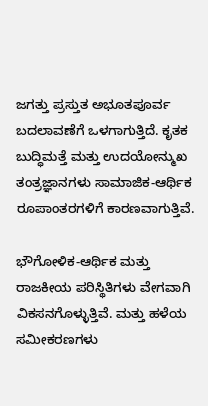ಜಗತ್ತು ಪ್ರಸ್ತುತ ಅಭೂತಪೂರ್ವ ಬದಲಾವಣೆಗೆ ಒಳಗಾಗುತ್ತಿದೆ. ಕೃತಕ ಬುದ್ಧಿಮತ್ತೆ ಮತ್ತು ಉದಯೋನ್ಮುಖ ತಂತ್ರಜ್ಞಾನಗಳು ಸಾಮಾಜಿಕ-ಆರ್ಥಿಕ ರೂಪಾಂತರಗಳಿಗೆ ಕಾರಣವಾಗುತ್ತಿವೆ.

ಭೌಗೋಳಿಕ-ಆರ್ಥಿಕ ಮತ್ತು ರಾಜಕೀಯ ಪರಿಸ್ಥಿತಿಗಳು ವೇಗವಾಗಿ ವಿಕಸನಗೊಳ್ಳುತ್ತಿವೆ. ಮತ್ತು ಹಳೆಯ ಸಮೀಕರಣಗಳು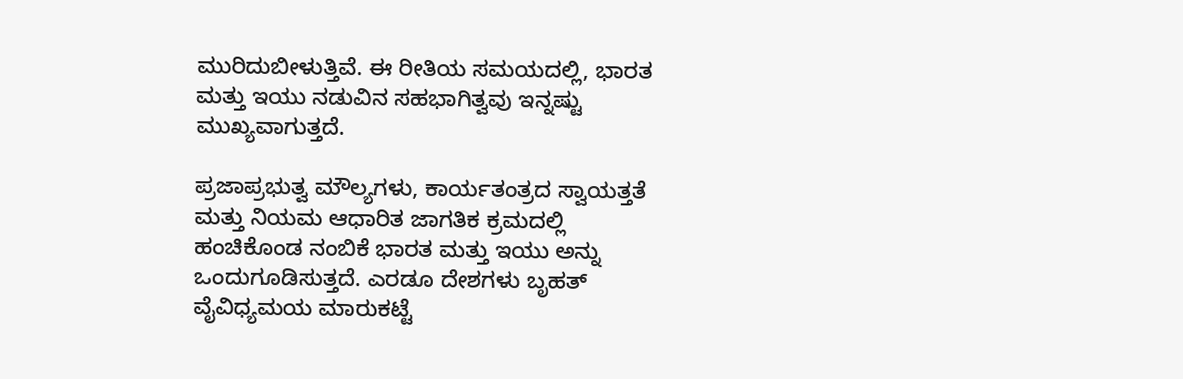ಮುರಿದುಬೀಳುತ್ತಿವೆ. ಈ ರೀತಿಯ ಸಮಯದಲ್ಲಿ, ಭಾರತ ಮತ್ತು ಇಯು ನಡುವಿನ ಸಹಭಾಗಿತ್ವವು ಇನ್ನಷ್ಟು ಮುಖ್ಯವಾಗುತ್ತದೆ.

ಪ್ರಜಾಪ್ರಭುತ್ವ ಮೌಲ್ಯಗಳು, ಕಾರ್ಯತಂತ್ರದ ಸ್ವಾಯತ್ತತೆ ಮತ್ತು ನಿಯಮ ಆಧಾರಿತ ಜಾಗತಿಕ ಕ್ರಮದಲ್ಲಿ ಹಂಚಿಕೊಂಡ ನಂಬಿಕೆ ಭಾರತ ಮತ್ತು ಇಯು ಅನ್ನು ಒಂದುಗೂಡಿಸುತ್ತದೆ. ಎರಡೂ ದೇಶಗಳು ಬೃಹತ್  ವೈವಿಧ್ಯಮಯ ಮಾರುಕಟ್ಟೆ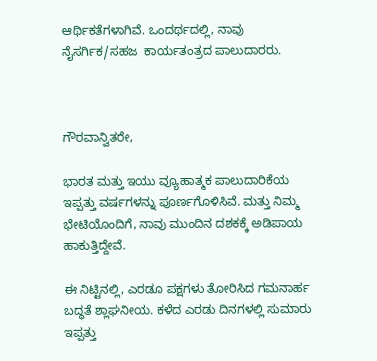ಆರ್ಥಿಕತೆಗಳಾಗಿವೆ. ಒಂದರ್ಥದಲ್ಲಿ, ನಾವು ನೈಸರ್ಗಿಕ/ಸಹಜ  ಕಾರ್ಯತಂತ್ರದ ಪಾಲುದಾರರು.



ಗೌರವಾನ್ವಿತರೇ,

ಭಾರತ ಮತ್ತು ಇಯು ವ್ಯೂಹಾತ್ಮಕ ಪಾಲುದಾರಿಕೆಯ ಇಪ್ಪತ್ತು ವರ್ಷಗಳನ್ನು ಪೂರ್ಣಗೊಳಿಸಿವೆ. ಮತ್ತು ನಿಮ್ಮ ಭೇಟಿಯೊಂದಿಗೆ, ನಾವು ಮುಂದಿನ ದಶಕಕ್ಕೆ ಅಡಿಪಾಯ ಹಾಕುತ್ತಿದ್ದೇವೆ.

ಈ ನಿಟ್ಟಿನಲ್ಲಿ, ಎರಡೂ ಪಕ್ಷಗಳು ತೋರಿಸಿದ ಗಮನಾರ್ಹ ಬದ್ಧತೆ ಶ್ಲಾಘನೀಯ. ಕಳೆದ ಎರಡು ದಿನಗಳಲ್ಲಿ ಸುಮಾರು ಇಪ್ಪತ್ತು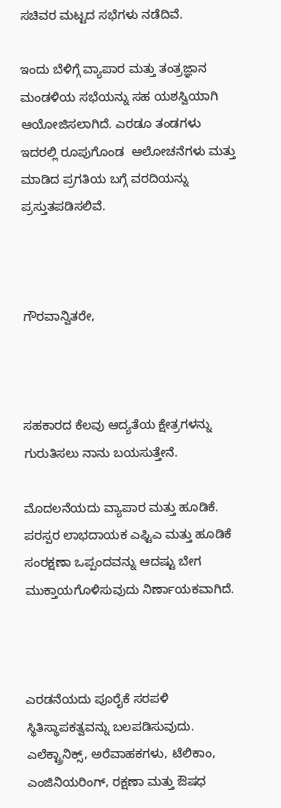ಸಚಿವರ ಮಟ್ಟದ ಸಭೆಗಳು ನಡೆದಿವೆ.

ಇಂದು ಬೆಳಿಗ್ಗೆ ವ್ಯಾಪಾರ ಮತ್ತು ತಂತ್ರಜ್ಞಾನ ಮಂಡಳಿಯ ಸಭೆಯನ್ನು ಸಹ ಯಶಸ್ವಿಯಾಗಿ ಆಯೋಜಿಸಲಾಗಿದೆ. ಎರಡೂ ತಂಡಗಳು ಇದರಲ್ಲಿ ರೂಪುಗೊಂಡ  ಆಲೋಚನೆಗಳು ಮತ್ತು ಮಾಡಿದ ಪ್ರಗತಿಯ ಬಗ್ಗೆ ವರದಿಯನ್ನು ಪ್ರಸ್ತುತಪಡಿಸಲಿವೆ.



ಗೌರವಾನ್ವಿತರೇ,



ಸಹಕಾರದ ಕೆಲವು ಆದ್ಯತೆಯ ಕ್ಷೇತ್ರಗಳನ್ನು ಗುರುತಿಸಲು ನಾನು ಬಯಸುತ್ತೇನೆ.

ಮೊದಲನೆಯದು ವ್ಯಾಪಾರ ಮತ್ತು ಹೂಡಿಕೆ. ಪರಸ್ಪರ ಲಾಭದಾಯಕ ಎಫ್ಟಿಎ ಮತ್ತು ಹೂಡಿಕೆ ಸಂರಕ್ಷಣಾ ಒಪ್ಪಂದವನ್ನು ಆದಷ್ಟು ಬೇಗ ಮುಕ್ತಾಯಗೊಳಿಸುವುದು ನಿರ್ಣಾಯಕವಾಗಿದೆ.



ಎರಡನೆಯದು ಪೂರೈಕೆ ಸರಪಳಿ ಸ್ಥಿತಿಸ್ಥಾಪಕತ್ವವನ್ನು ಬಲಪಡಿಸುವುದು. ಎಲೆಕ್ಟ್ರಾನಿಕ್ಸ್, ಅರೆವಾಹಕಗಳು, ಟೆಲಿಕಾಂ, ಎಂಜಿನಿಯರಿಂಗ್, ರಕ್ಷಣಾ ಮತ್ತು ಔಷಧ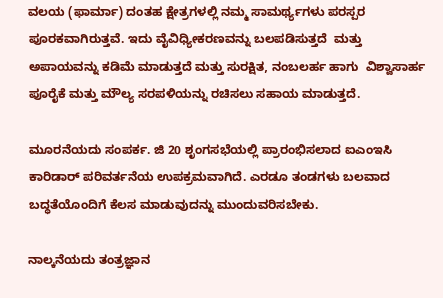ವಲಯ (ಫಾರ್ಮಾ) ದಂತಹ ಕ್ಷೇತ್ರಗಳಲ್ಲಿ ನಮ್ಮ ಸಾಮರ್ಥ್ಯಗಳು ಪರಸ್ಪರ ಪೂರಕವಾಗಿರುತ್ತವೆ. ಇದು ವೈವಿಧ್ಯೀಕರಣವನ್ನು ಬಲಪಡಿಸುತ್ತದೆ  ಮತ್ತು ಅಪಾಯವನ್ನು ಕಡಿಮೆ ಮಾಡುತ್ತದೆ ಮತ್ತು ಸುರಕ್ಷಿತ, ನಂಬಲರ್ಹ ಹಾಗು  ವಿಶ್ವಾಸಾರ್ಹ ಪೂರೈಕೆ ಮತ್ತು ಮೌಲ್ಯ ಸರಪಳಿಯನ್ನು ರಚಿಸಲು ಸಹಾಯ ಮಾಡುತ್ತದೆ.

ಮೂರನೆಯದು ಸಂಪರ್ಕ. ಜಿ 20 ಶೃಂಗಸಭೆಯಲ್ಲಿ ಪ್ರಾರಂಭಿಸಲಾದ ಐಎಂಇಸಿ ಕಾರಿಡಾರ್ ಪರಿವರ್ತನೆಯ ಉಪಕ್ರಮವಾಗಿದೆ. ಎರಡೂ ತಂಡಗಳು ಬಲವಾದ ಬದ್ಧತೆಯೊಂದಿಗೆ ಕೆಲಸ ಮಾಡುವುದನ್ನು ಮುಂದುವರಿಸಬೇಕು.

ನಾಲ್ಕನೆಯದು ತಂತ್ರಜ್ಞಾನ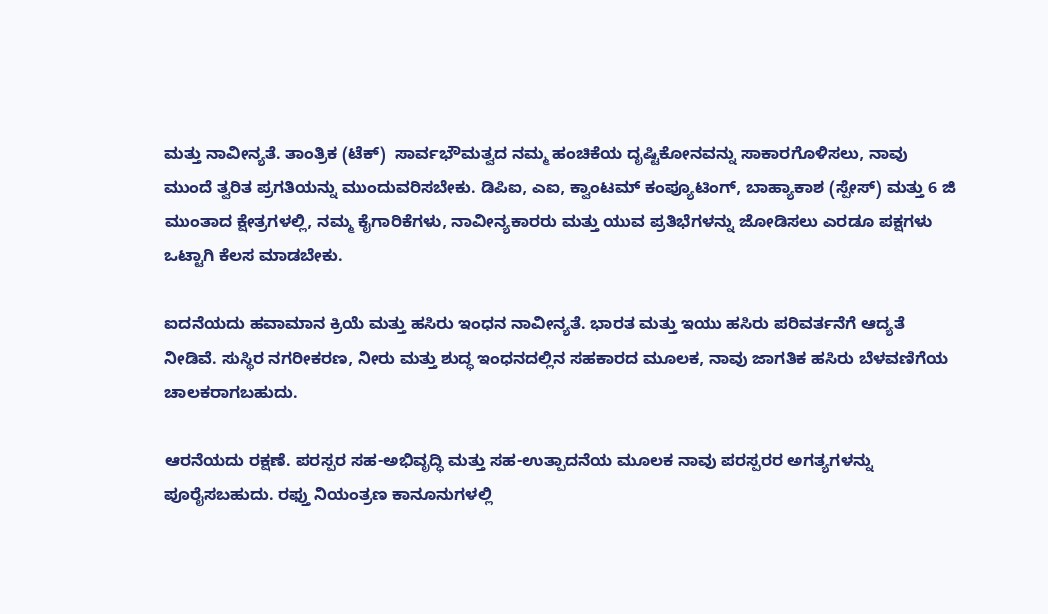ಮತ್ತು ನಾವೀನ್ಯತೆ. ತಾಂತ್ರಿಕ (ಟೆಕ್)  ಸಾರ್ವಭೌಮತ್ವದ ನಮ್ಮ ಹಂಚಿಕೆಯ ದೃಷ್ಟಿಕೋನವನ್ನು ಸಾಕಾರಗೊಳಿಸಲು, ನಾವು ಮುಂದೆ ತ್ವರಿತ ಪ್ರಗತಿಯನ್ನು ಮುಂದುವರಿಸಬೇಕು. ಡಿಪಿಐ, ಎಐ, ಕ್ವಾಂಟಮ್ ಕಂಪ್ಯೂಟಿಂಗ್, ಬಾಹ್ಯಾಕಾಶ (ಸ್ಪೇಸ್) ಮತ್ತು 6 ಜಿ ಮುಂತಾದ ಕ್ಷೇತ್ರಗಳಲ್ಲಿ, ನಮ್ಮ ಕೈಗಾರಿಕೆಗಳು, ನಾವೀನ್ಯಕಾರರು ಮತ್ತು ಯುವ ಪ್ರತಿಭೆಗಳನ್ನು ಜೋಡಿಸಲು ಎರಡೂ ಪಕ್ಷಗಳು ಒಟ್ಟಾಗಿ ಕೆಲಸ ಮಾಡಬೇಕು.

ಐದನೆಯದು ಹವಾಮಾನ ಕ್ರಿಯೆ ಮತ್ತು ಹಸಿರು ಇಂಧನ ನಾವೀನ್ಯತೆ. ಭಾರತ ಮತ್ತು ಇಯು ಹಸಿರು ಪರಿವರ್ತನೆಗೆ ಆದ್ಯತೆ ನೀಡಿವೆ. ಸುಸ್ಥಿರ ನಗರೀಕರಣ, ನೀರು ಮತ್ತು ಶುದ್ಧ ಇಂಧನದಲ್ಲಿನ ಸಹಕಾರದ ಮೂಲಕ, ನಾವು ಜಾಗತಿಕ ಹಸಿರು ಬೆಳವಣಿಗೆಯ ಚಾಲಕರಾಗಬಹುದು.

ಆರನೆಯದು ರಕ್ಷಣೆ. ಪರಸ್ಪರ ಸಹ-ಅಭಿವೃದ್ಧಿ ಮತ್ತು ಸಹ-ಉತ್ಪಾದನೆಯ ಮೂಲಕ ನಾವು ಪರಸ್ಪರರ ಅಗತ್ಯಗಳನ್ನು ಪೂರೈಸಬಹುದು. ರಫ್ತು ನಿಯಂತ್ರಣ ಕಾನೂನುಗಳಲ್ಲಿ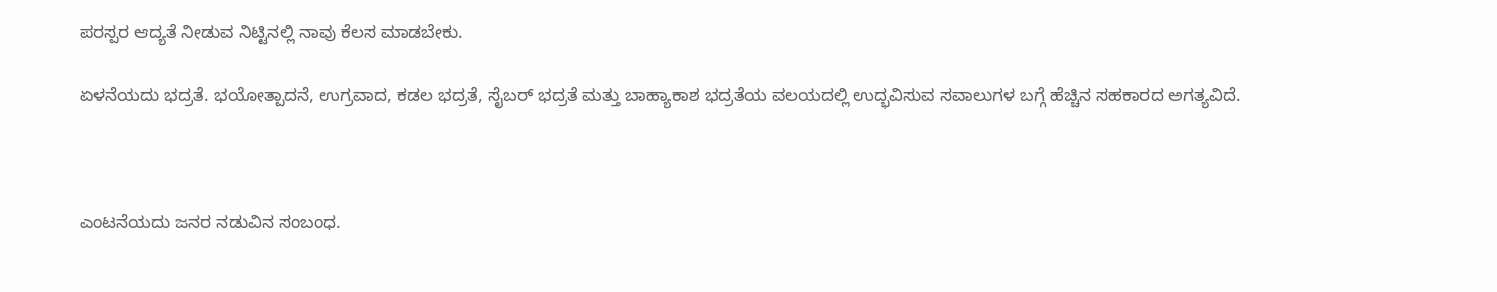ಪರಸ್ಪರ ಆದ್ಯತೆ ನೀಡುವ ನಿಟ್ಟಿನಲ್ಲಿ ನಾವು ಕೆಲಸ ಮಾಡಬೇಕು.

ಏಳನೆಯದು ಭದ್ರತೆ. ಭಯೋತ್ಪಾದನೆ, ಉಗ್ರವಾದ, ಕಡಲ ಭದ್ರತೆ, ಸೈಬರ್ ಭದ್ರತೆ ಮತ್ತು ಬಾಹ್ಯಾಕಾಶ ಭದ್ರತೆಯ ವಲಯದಲ್ಲಿ ಉದ್ಭವಿಸುವ ಸವಾಲುಗಳ ಬಗ್ಗೆ ಹೆಚ್ಚಿನ ಸಹಕಾರದ ಅಗತ್ಯವಿದೆ.



ಎಂಟನೆಯದು ಜನರ ನಡುವಿನ ಸಂಬಂಧ.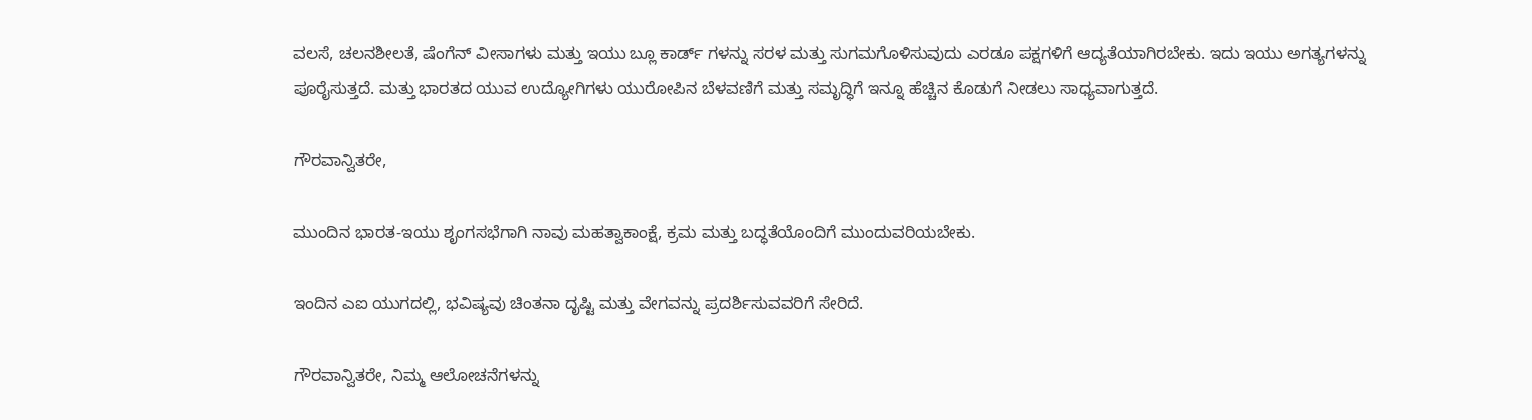ವಲಸೆ, ಚಲನಶೀಲತೆ, ಷೆಂಗೆನ್ ವೀಸಾಗಳು ಮತ್ತು ಇಯು ಬ್ಲೂ ಕಾರ್ಡ್ ಗಳನ್ನು ಸರಳ ಮತ್ತು ಸುಗಮಗೊಳಿಸುವುದು ಎರಡೂ ಪಕ್ಷಗಳಿಗೆ ಆದ್ಯತೆಯಾಗಿರಬೇಕು. ಇದು ಇಯು ಅಗತ್ಯಗಳನ್ನು ಪೂರೈಸುತ್ತದೆ. ಮತ್ತು ಭಾರತದ ಯುವ ಉದ್ಯೋಗಿಗಳು ಯುರೋಪಿನ ಬೆಳವಣಿಗೆ ಮತ್ತು ಸಮೃದ್ಧಿಗೆ ಇನ್ನೂ ಹೆಚ್ಚಿನ ಕೊಡುಗೆ ನೀಡಲು ಸಾಧ್ಯವಾಗುತ್ತದೆ.

ಗೌರವಾನ್ವಿತರೇ,

ಮುಂದಿನ ಭಾರತ-ಇಯು ಶೃಂಗಸಭೆಗಾಗಿ ನಾವು ಮಹತ್ವಾಕಾಂಕ್ಷೆ, ಕ್ರಮ ಮತ್ತು ಬದ್ಧತೆಯೊಂದಿಗೆ ಮುಂದುವರಿಯಬೇಕು.

ಇಂದಿನ ಎಐ ಯುಗದಲ್ಲಿ, ಭವಿಷ್ಯವು ಚಿಂತನಾ ದೃಷ್ಟಿ ಮತ್ತು ವೇಗವನ್ನು ಪ್ರದರ್ಶಿಸುವವರಿಗೆ ಸೇರಿದೆ.

ಗೌರವಾನ್ವಿತರೇ, ನಿಮ್ಮ ಆಲೋಚನೆಗಳನ್ನು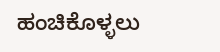ಹಂಚಿಕೊಳ್ಳಲು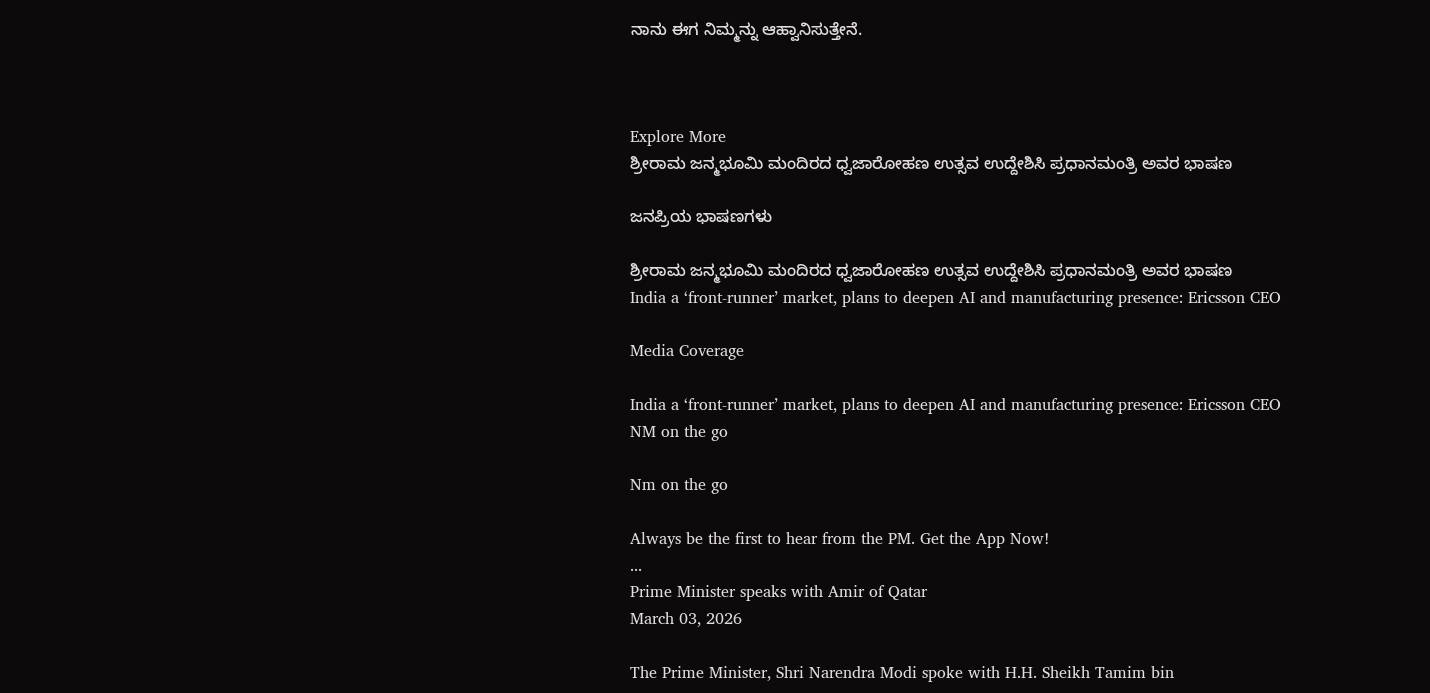ನಾನು ಈಗ ನಿಮ್ಮನ್ನು ಆಹ್ವಾನಿಸುತ್ತೇನೆ.



Explore More
ಶ್ರೀರಾಮ ಜನ್ಮಭೂಮಿ ಮಂದಿರದ ಧ್ವಜಾರೋಹಣ ಉತ್ಸವ ಉದ್ದೇಶಿಸಿ ಪ್ರಧಾನಮಂತ್ರಿ ಅವರ ಭಾಷಣ

ಜನಪ್ರಿಯ ಭಾಷಣಗಳು

ಶ್ರೀರಾಮ ಜನ್ಮಭೂಮಿ ಮಂದಿರದ ಧ್ವಜಾರೋಹಣ ಉತ್ಸವ ಉದ್ದೇಶಿಸಿ ಪ್ರಧಾನಮಂತ್ರಿ ಅವರ ಭಾಷಣ
India a ‘front-runner’ market, plans to deepen AI and manufacturing presence: Ericsson CEO

Media Coverage

India a ‘front-runner’ market, plans to deepen AI and manufacturing presence: Ericsson CEO
NM on the go

Nm on the go

Always be the first to hear from the PM. Get the App Now!
...
Prime Minister speaks with Amir of Qatar
March 03, 2026

The Prime Minister, Shri Narendra Modi spoke with H.H. Sheikh Tamim bin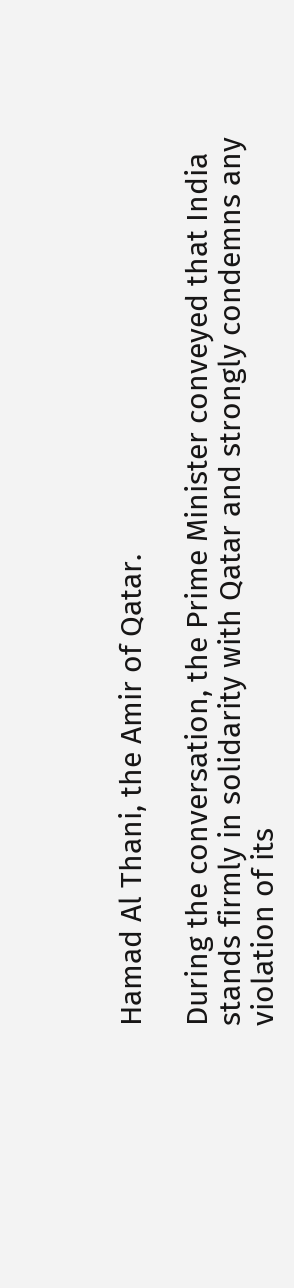Hamad Al Thani, the Amir of Qatar.

During the conversation, the Prime Minister conveyed that India stands firmly in solidarity with Qatar and strongly condemns any violation of its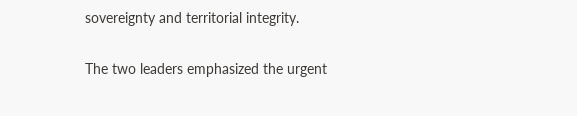sovereignty and territorial integrity.

The two leaders emphasized the urgent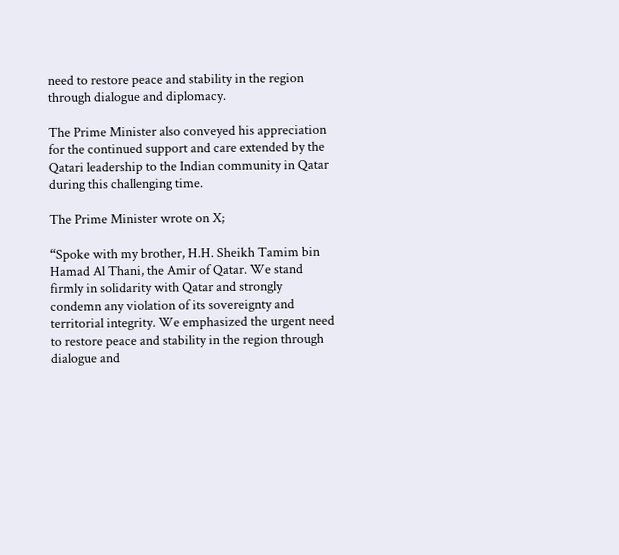need to restore peace and stability in the region through dialogue and diplomacy.

The Prime Minister also conveyed his appreciation for the continued support and care extended by the Qatari leadership to the Indian community in Qatar during this challenging time.

The Prime Minister wrote on X;

“Spoke with my brother, H.H. Sheikh Tamim bin Hamad Al Thani, the Amir of Qatar. We stand firmly in solidarity with Qatar and strongly condemn any violation of its sovereignty and territorial integrity. We emphasized the urgent need to restore peace and stability in the region through dialogue and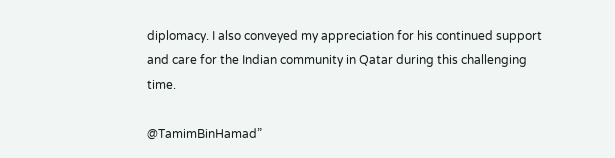diplomacy. I also conveyed my appreciation for his continued support and care for the Indian community in Qatar during this challenging time.

@TamimBinHamad”